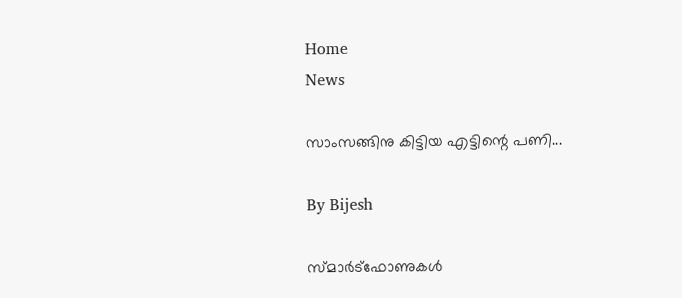Home
News

സാംസങ്ങിനു കിട്ടിയ എട്ടിന്റെ പണി...

By Bijesh

സ്മാര്‍ട്‌ഫോണുകള്‍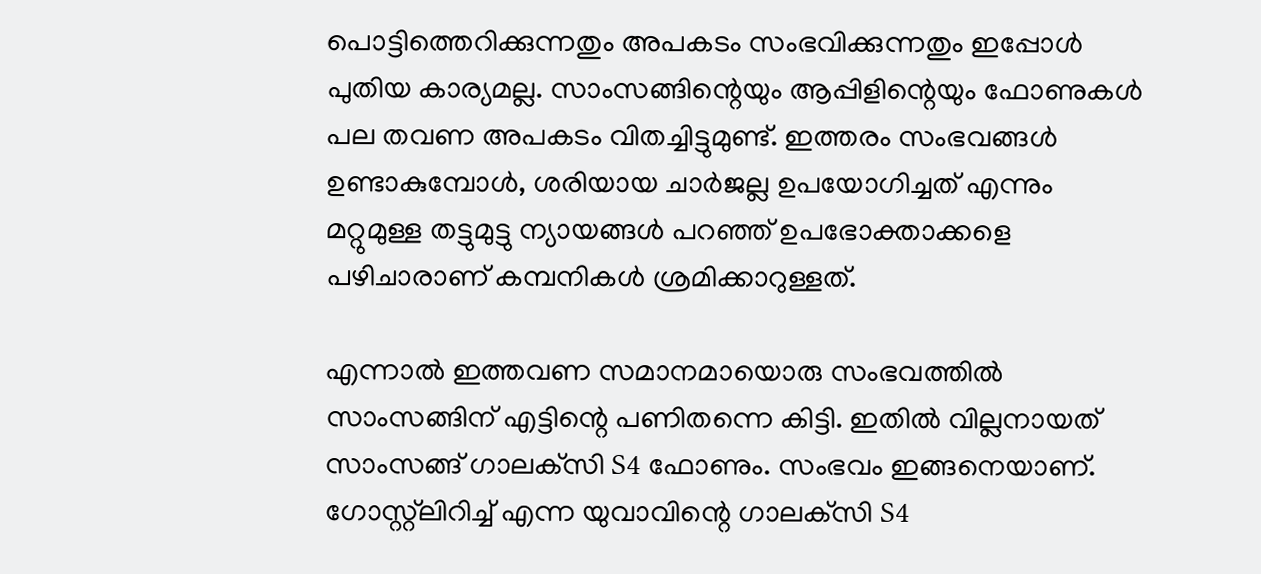പൊട്ടിത്തെറിക്കുന്നതും അപകടം സംഭവിക്കുന്നതും ഇപ്പോള്‍ പുതിയ കാര്യമല്ല. സാംസങ്ങിന്റെയും ആപ്പിളിന്റെയും ഫോണുകള്‍ പല തവണ അപകടം വിതച്ചിട്ടുമുണ്ട്. ഇത്തരം സംഭവങ്ങള്‍ ഉണ്ടാകുമ്പോള്‍, ശരിയായ ചാര്‍ജല്ല ഉപയോഗിച്ചത് എന്നും മറ്റുമുള്ള തട്ടുമുട്ടു ന്യായങ്ങള്‍ പറഞ്ഞ് ഉപഭോക്താക്കളെ പഴിചാരാണ് കമ്പനികള്‍ ശ്രമിക്കാറുള്ളത്.

എന്നാല്‍ ഇത്തവണ സമാനമായൊരു സംഭവത്തില്‍ സാംസങ്ങിന് എട്ടിന്റെ പണിതന്നെ കിട്ടി. ഇതില്‍ വില്ലനായത് സാംസങ്ങ് ഗാലക്‌സി S4 ഫോണും. സംഭവം ഇങ്ങനെയാണ്. ഗോസ്റ്റ്‌ലിറിച്ച് എന്ന യുവാവിന്റെ ഗാലക്‌സി S4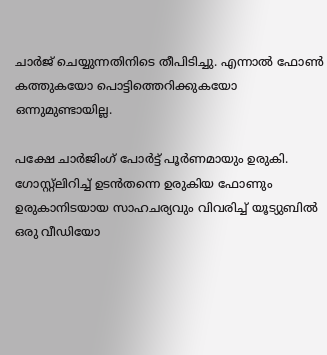ചാര്‍ജ് ചെയ്യുന്നതിനിടെ തീപിടിച്ചു. എന്നാല്‍ ഫോണ്‍ കത്തുകയോ പൊട്ടിത്തെറിക്കുകയോ ഒന്നുമുണ്ടായില്ല.

പക്ഷേ ചാര്‍ജിംഗ് പോര്‍ട്ട് പൂര്‍ണമായും ഉരുകി. ഗോസ്റ്റ്‌ലിറിച്ച് ഉടന്‍തന്നെ ഉരുകിയ ഫോണും ഉരുകാനിടയായ സാഹചര്യവും വിവരിച്ച് യൂട്യുബില്‍ ഒരു വീഡിയോ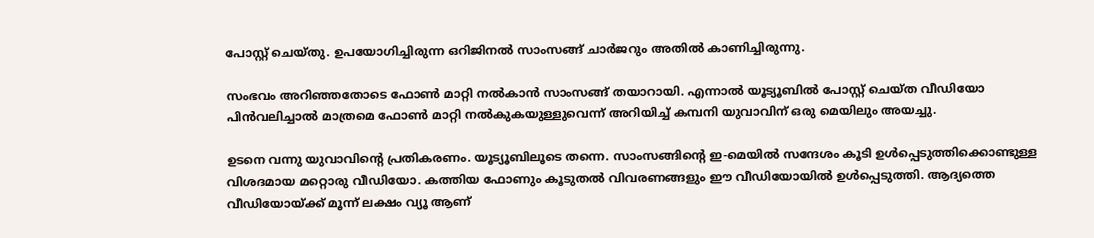പോസ്റ്റ് ചെയ്തു. ഉപയോഗിച്ചിരുന്ന ഒറിജിനല്‍ സാംസങ്ങ് ചാര്‍ജറും അതില്‍ കാണിച്ചിരുന്നു.

സംഭവം അറിഞ്ഞതോടെ ഫോണ്‍ മാറ്റി നല്‍കാന്‍ സാംസങ്ങ് തയാറായി. എന്നാല്‍ യൂട്യൂബില്‍ പോസ്റ്റ് ചെയ്ത വീഡിയോ പിന്‍വലിച്ചാല്‍ മാത്രമെ ഫോണ്‍ മാറ്റി നല്‍കുകയുള്ളുവെന്ന് അറിയിച്ച് കമ്പനി യുവാവിന് ഒരു മെയിലും അയച്ചു.

ഉടനെ വന്നു യുവാവിന്റെ പ്രതികരണം. യൂട്യൂബിലൂടെ തന്നെ. സാംസങ്ങിന്റെ ഇ-മെയില്‍ സന്ദേശം കൂടി ഉള്‍പ്പെടുത്തിക്കൊണ്ടുള്ള വിശദമായ മറ്റൊരു വീഡിയോ. കത്തിയ ഫോണും കൂടുതല്‍ വിവരണങ്ങളും ഈ വീഡിയോയില്‍ ഉള്‍പ്പെടുത്തി. ആദ്യത്തെ വീഡിയോയ്ക്ക് മൂന്ന് ലക്ഷം വ്യൂ ആണ്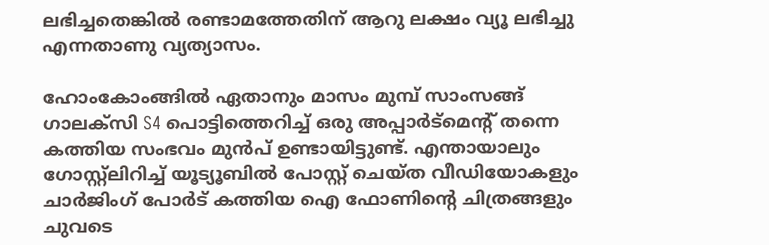ലഭിച്ചതെങ്കില്‍ രണ്ടാമത്തേതിന് ആറു ലക്ഷം വ്യൂ ലഭിച്ചു എന്നതാണു വ്യത്യാസം.

ഹോംകോംങ്ങില്‍ ഏതാനും മാസം മുമ്പ് സാംസങ്ങ് ഗാലക്‌സി S4 പൊട്ടിത്തെറിച്ച് ഒരു അപ്പാര്‍ട്‌മെന്റ് തന്നെ കത്തിയ സംഭവം മുന്‍പ് ഉണ്ടായിട്ടുണ്ട്. എന്തായാലും ഗോസ്റ്റ്‌ലിറിച്ച് യൂട്യൂബില്‍ പോസ്റ്റ് ചെയ്ത വീഡിയോകളും ചാര്‍ജിംഗ് പോര്‍ട് കത്തിയ ഐ ഫോണിന്റെ ചിത്രങ്ങളും ചുവടെ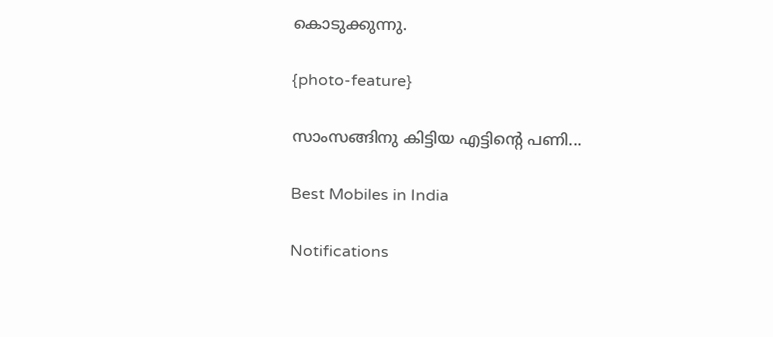കൊടുക്കുന്നു.

{photo-feature}

സാംസങ്ങിനു കിട്ടിയ എട്ടിന്റെ പണി...

Best Mobiles in India

Notifications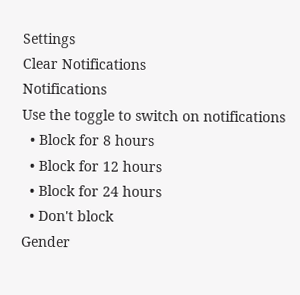Settings
Clear Notifications
Notifications
Use the toggle to switch on notifications
  • Block for 8 hours
  • Block for 12 hours
  • Block for 24 hours
  • Don't block
Gender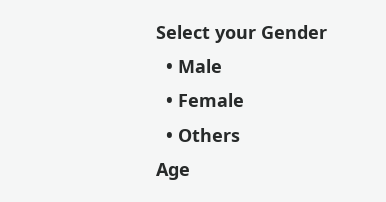Select your Gender
  • Male
  • Female
  • Others
Age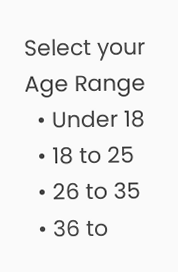Select your Age Range
  • Under 18
  • 18 to 25
  • 26 to 35
  • 36 to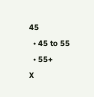45
  • 45 to 55
  • 55+
X